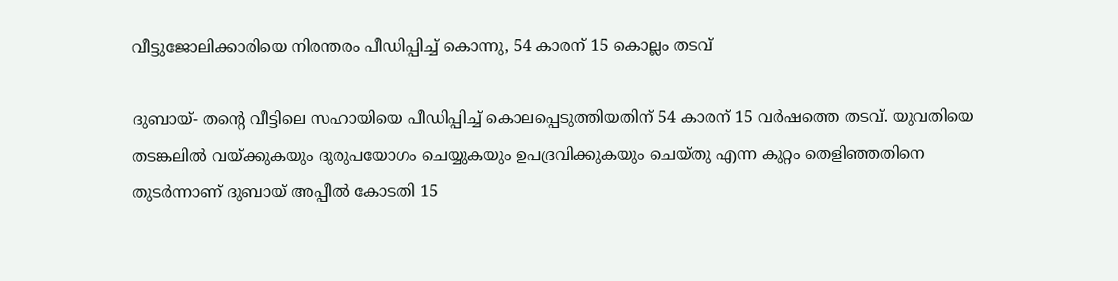വീട്ടുജോലിക്കാരിയെ നിരന്തരം പീഡിപ്പിച്ച് കൊന്നു, 54 കാരന് 15 കൊല്ലം തടവ്

ദുബായ്- തന്റെ വീട്ടിലെ സഹായിയെ പീഡിപ്പിച്ച് കൊലപ്പെടുത്തിയതിന് 54 കാരന് 15 വര്‍ഷത്തെ തടവ്. യുവതിയെ തടങ്കലില്‍ വയ്ക്കുകയും ദുരുപയോഗം ചെയ്യുകയും ഉപദ്രവിക്കുകയും ചെയ്തു എന്ന കുറ്റം തെളിഞ്ഞതിനെ തുടര്‍ന്നാണ് ദുബായ് അപ്പീല്‍ കോടതി 15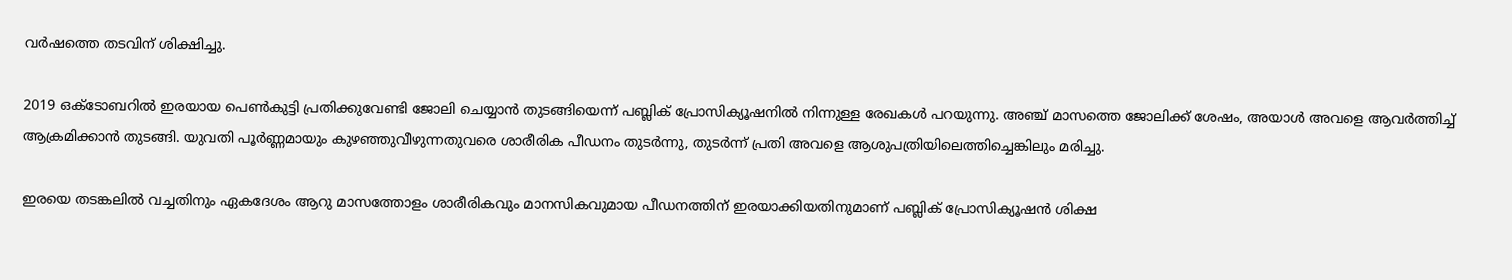വര്‍ഷത്തെ തടവിന് ശിക്ഷിച്ചു.

2019 ഒക്ടോബറില്‍ ഇരയായ പെണ്‍കുട്ടി പ്രതിക്കുവേണ്ടി ജോലി ചെയ്യാന്‍ തുടങ്ങിയെന്ന് പബ്ലിക് പ്രോസിക്യൂഷനില്‍ നിന്നുള്ള രേഖകള്‍ പറയുന്നു. അഞ്ച് മാസത്തെ ജോലിക്ക് ശേഷം, അയാള്‍ അവളെ ആവര്‍ത്തിച്ച് ആക്രമിക്കാന്‍ തുടങ്ങി. യുവതി പൂര്‍ണ്ണമായും കുഴഞ്ഞുവീഴുന്നതുവരെ ശാരീരിക പീഡനം തുടര്‍ന്നു, തുടര്‍ന്ന് പ്രതി അവളെ ആശുപത്രിയിലെത്തിച്ചെങ്കിലും മരിച്ചു.

ഇരയെ തടങ്കലില്‍ വച്ചതിനും ഏകദേശം ആറു മാസത്തോളം ശാരീരികവും മാനസികവുമായ പീഡനത്തിന് ഇരയാക്കിയതിനുമാണ് പബ്ലിക് പ്രോസിക്യൂഷന്‍ ശിക്ഷ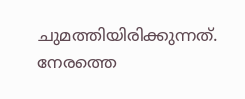ചുമത്തിയിരിക്കുന്നത്. നേരത്തെ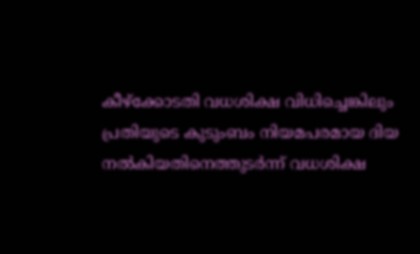കീഴ്‌ക്കോടതി വധശിക്ഷ വിധിച്ചെങ്കിലും പ്രതിയുടെ കുടുംബം നിയമപരമായ ദിയ നല്‍കിയതിനെത്തുടര്‍ന്ന് വധശിക്ഷ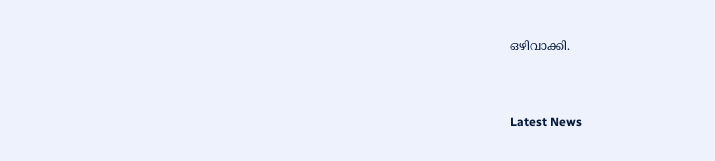ഒഴിവാക്കി.



Latest News